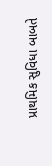પ્રાથમિક સુવિધા બાબતે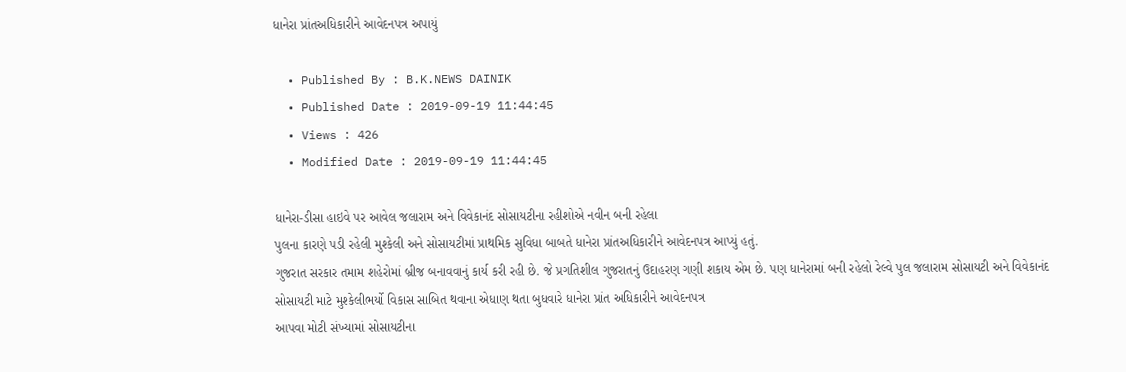ધાનેરા પ્રાંતઅધિકારીને આવેદનપત્ર અપાયું

  • Published By : B.K.NEWS DAINIK
  • Published Date : 2019-09-19 11:44:45
  • Views : 426
  • Modified Date : 2019-09-19 11:44:45

ધાનેરા-ડીસા હાઇવે પર આવેલ જલારામ અને વિવેકાનંદ સોસાયટીના રહીશોએ નવીન બની રહેલા
પુલના કારણે પડી રહેલી મુશ્કેલી અને સોસાયટીમાં પ્રાથમિક સુવિધા બાબતે ધાનેરા પ્રાંતઅધિકારીને આવેદનપત્ર આપ્યું હતું.
ગુજરાત સરકાર તમામ શહેરોમાં બ્રીજ બનાવવાનું કાર્ય કરી રહી છે. જે પ્રગતિશીલ ગુજરાતનું ઉદાહરણ ગણી શકાય એમ છે. પણ ધાનેરામાં બની રહેલો રેલ્વે પુલ જલારામ સોસાયટી અને વિવેકાનંદ સોસાયટી માટે મુશ્કેલીભર્યો વિકાસ સાબિત થવાના એધાણ થતા બુધવારે ધાનેરા પ્રાંત અધિકારીને આવેદનપત્ર
આપવા મોટી સંખ્યામાં સોસાયટીના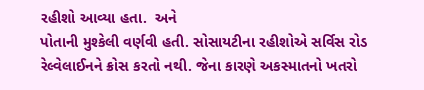રહીશો આવ્યા હતા.  અને
પોતાની મુશ્કેલી વર્ણવી હતી. સોસાયટીના રહીશોએ સર્વિસ રોડ રેલ્વેલાઈનને ક્રોસ કરતો નથી. જેના કારણે અકસ્માતનો ખતરો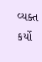વ્યક્ત કર્યો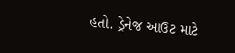હતો. ડ્રેનેજ આઉટ માટે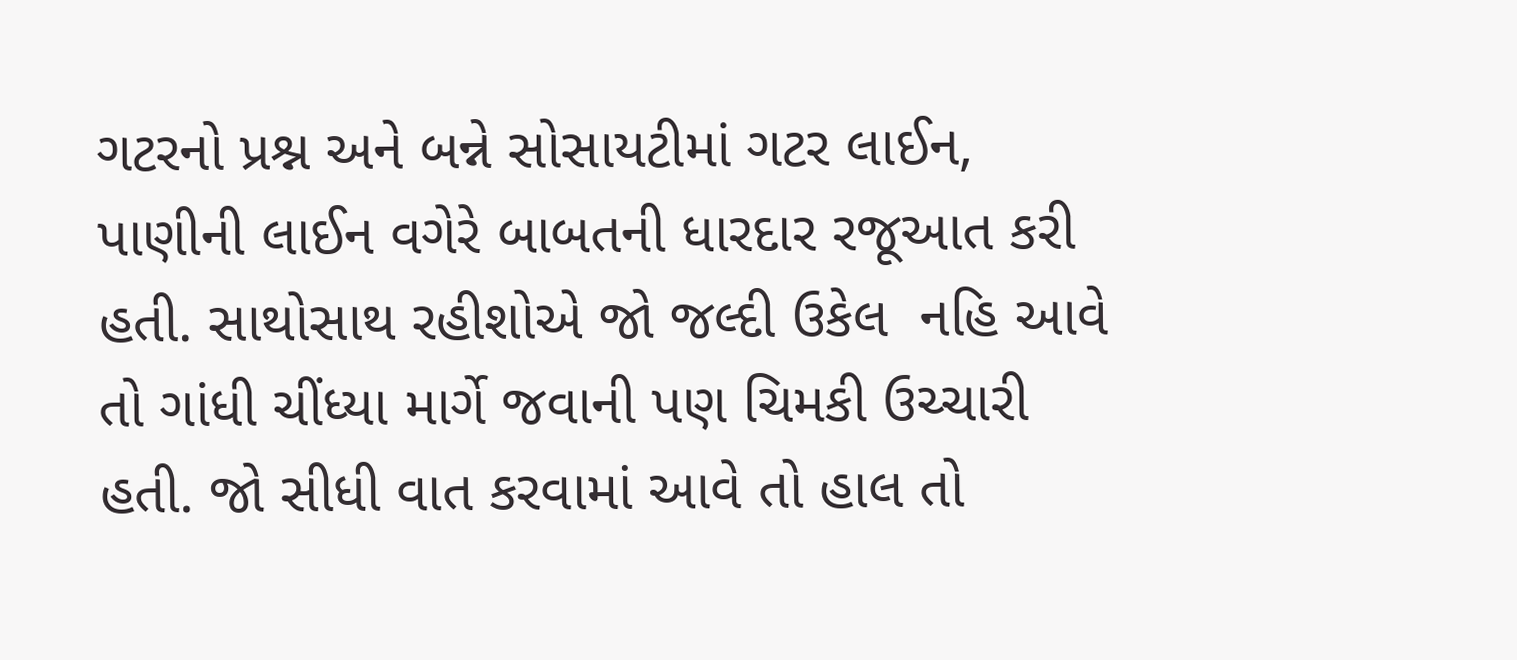ગટરનો પ્રશ્ન અને બન્ને સોસાયટીમાં ગટર લાઈન, પાણીની લાઈન વગેરે બાબતની ધારદાર રજૂઆત કરી હતી. સાથોસાથ રહીશોએ જો જલ્દી ઉકેલ  નહિ આવે તો ગાંધી ચીંધ્યા માર્ગે જવાની પણ ચિમકી ઉચ્ચારી હતી. જો સીધી વાત કરવામાં આવે તો હાલ તો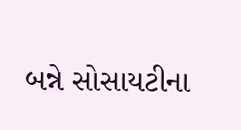બન્ને સોસાયટીના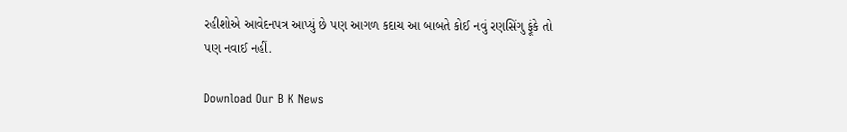રહીશોએ આવેદનપત્ર આપ્યું છે પણ આગળ કદાચ આ બાબતે કોઈ નવું રણસિંગુ ફૂંકે તો પણ નવાઈ નહીં.

Download Our B K News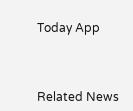Today App



Related News